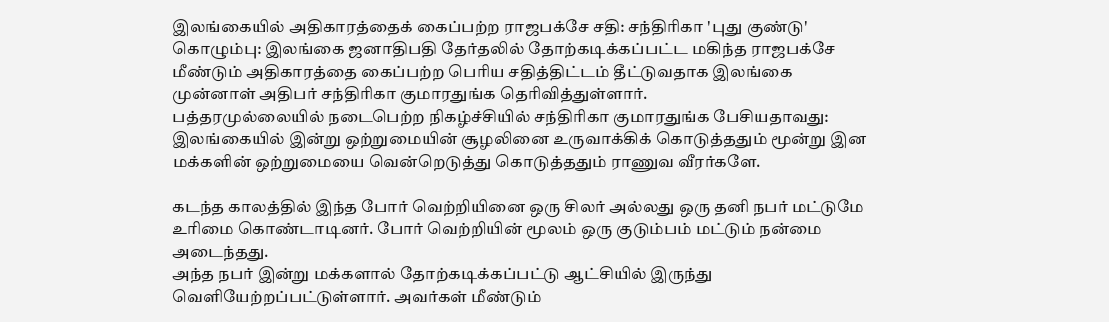இலங்கையில் அதிகாரத்தைக் கைப்பற்ற ராஜபக்சே சதி: சந்திரிகா 'புது குண்டு'
கொழும்பு: இலங்கை ஜனாதிபதி தேர்தலில் தோற்கடிக்கப்பட்ட மகிந்த ராஜபக்சே மீண்டும் அதிகாரத்தை கைப்பற்ற பெரிய சதித்திட்டம் தீட்டுவதாக இலங்கை முன்னாள் அதிபர் சந்திரிகா குமாரதுங்க தெரிவித்துள்ளார்.
பத்தரமுல்லையில் நடைபெற்ற நிகழ்ச்சியில் சந்திரிகா குமாரதுங்க பேசியதாவது:
இலங்கையில் இன்று ஒற்றுமையின் சூழலினை உருவாக்கிக் கொடுத்ததும் மூன்று இன மக்களின் ஒற்றுமையை வென்றெடுத்து கொடுத்ததும் ராணுவ வீரர்களே.

கடந்த காலத்தில் இந்த போர் வெற்றியினை ஒரு சிலர் அல்லது ஒரு தனி நபர் மட்டுமே உரிமை கொண்டாடினர். போர் வெற்றியின் மூலம் ஒரு குடும்பம் மட்டும் நன்மை அடைந்தது.
அந்த நபர் இன்று மக்களால் தோற்கடிக்கப்பட்டு ஆட்சியில் இருந்து வெளியேற்றப்பட்டுள்ளார். அவர்கள் மீண்டும்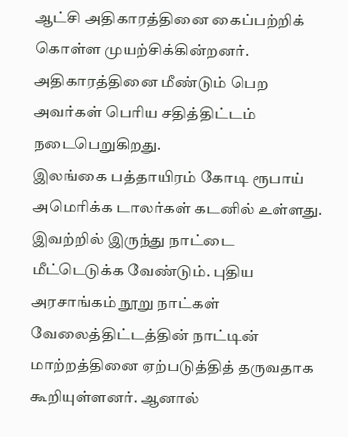ஆட்சி அதிகாரத்தினை கைப்பற்றிக் கொள்ள முயற்சிக்கின்றனர். அதிகாரத்தினை மீண்டும் பெற அவர்கள் பெரிய சதித்திட்டம் நடைபெறுகிறது.
இலங்கை பத்தாயிரம் கோடி ரூபாய் அமெரிக்க டாலர்கள் கடனில் உள்ளது. இவற்றில் இருந்து நாட்டை மீட்டெடுக்க வேண்டும். புதிய அரசாங்கம் நூறு நாட்கள் வேலைத்திட்டத்தின் நாட்டின் மாற்றத்தினை ஏற்படுத்தித் தருவதாக கூறியுள்ளனர். ஆனால்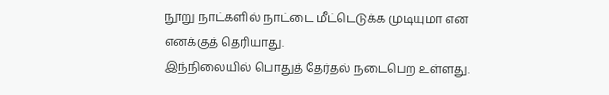நூறு நாட்களில் நாட்டை மீட்டெடுக்க முடியுமா என எனக்குத் தெரியாது.
இந்நிலையில் பொதுத் தேர்தல் நடைபெற உள்ளது.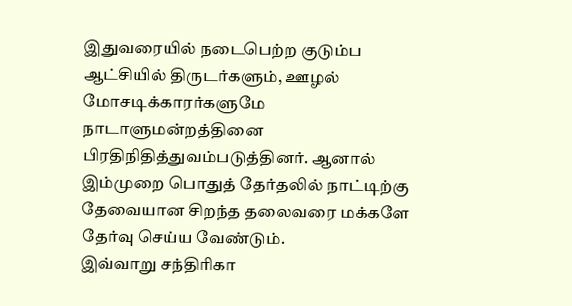இதுவரையில் நடைபெற்ற குடும்ப ஆட்சியில் திருடர்களும், ஊழல் மோசடிக்காரர்களுமே நாடாளுமன்றத்தினை பிரதிநிதித்துவம்படுத்தினர். ஆனால் இம்முறை பொதுத் தேர்தலில் நாட்டிற்கு தேவையான சிறந்த தலைவரை மக்களே தேர்வு செய்ய வேண்டும்.
இவ்வாறு சந்திரிகா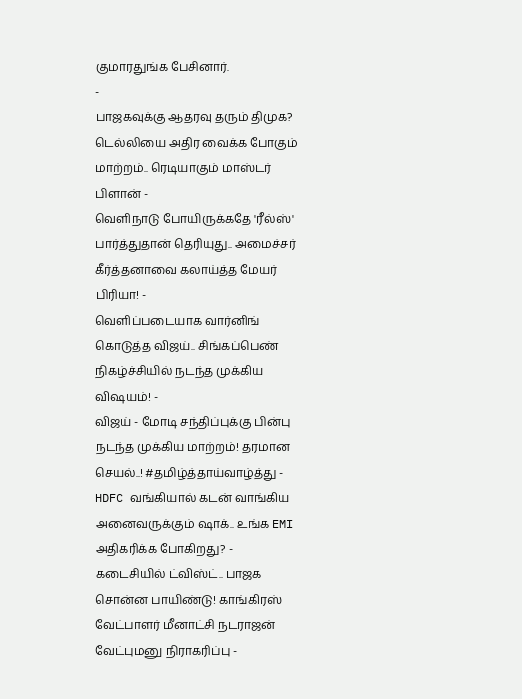குமாரதுங்க பேசினார்.
-
பாஜகவுக்கு ஆதரவு தரும் திமுக? டெல்லியை அதிர வைக்க போகும் மாற்றம்.. ரெடியாகும் மாஸ்டர் பிளான் -
வெளிநாடு போயிருக்கதே 'ரீல்ஸ்' பார்த்துதான் தெரியுது.. அமைச்சர் கீர்த்தனாவை கலாய்த்த மேயர் பிரியா! -
வெளிப்படையாக வார்னிங் கொடுத்த விஜய்.. சிங்கப்பெண் நிகழ்ச்சியில் நடந்த முக்கிய விஷயம்! -
விஜய் - மோடி சந்திப்புக்கு பின்பு நடந்த முக்கிய மாற்றம்! தரமான செயல்..! #தமிழ்த்தாய்வாழ்த்து -
HDFC வங்கியால் கடன் வாங்கிய அனைவருக்கும் ஷாக்.. உங்க EMI அதிகரிக்க போகிறது? -
கடைசியில் ட்விஸ்ட்.. பாஜக சொன்ன பாயிண்டு! காங்கிரஸ் வேட்பாளர் மீனாட்சி நடராஜன் வேட்புமனு நிராகரிப்பு -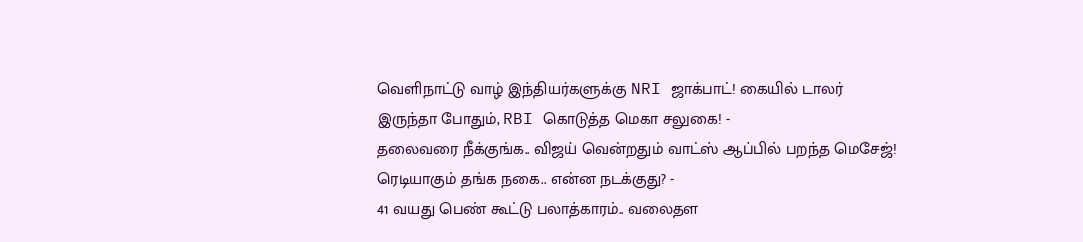வெளிநாட்டு வாழ் இந்தியர்களுக்கு NRI ஜாக்பாட்! கையில் டாலர் இருந்தா போதும், RBI கொடுத்த மெகா சலுகை! -
தலைவரை நீக்குங்க.. விஜய் வென்றதும் வாட்ஸ் ஆப்பில் பறந்த மெசேஜ்! ரெடியாகும் தங்க நகை.. என்ன நடக்குது? -
41 வயது பெண் கூட்டு பலாத்காரம்.. வலைதள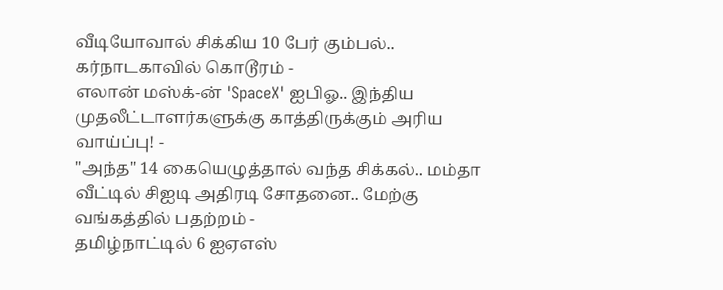வீடியோவால் சிக்கிய 10 பேர் கும்பல்.. கர்நாடகாவில் கொடூரம் -
எலான் மஸ்க்-ன் 'SpaceX' ஐபிஓ.. இந்திய முதலீட்டாளர்களுக்கு காத்திருக்கும் அரிய வாய்ப்பு! -
"அந்த" 14 கையெழுத்தால் வந்த சிக்கல்.. மம்தா வீட்டில் சிஐடி அதிரடி சோதனை.. மேற்கு வங்கத்தில் பதற்றம் -
தமிழ்நாட்டில் 6 ஐஏஎஸ்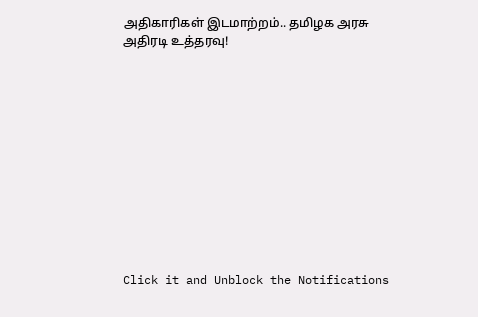அதிகாரிகள் இடமாற்றம்.. தமிழக அரசு அதிரடி உத்தரவு!












Click it and Unblock the Notifications